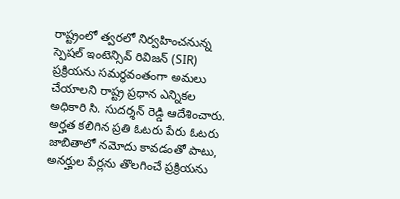రాష్ట్రంలో త్వరలో నిర్వహించనున్న స్పెషల్ ఇంటెన్సివ్ రివిజన్ (SIR) ప్రక్రియను సమర్థవంతంగా అమలు చేయాలని రాష్ట్ర ప్రధాన ఎన్నికల అధికారి సి. సుదర్శన్ రెడ్డి ఆదేశించారు. అర్హత కలిగిన ప్రతి ఓటరు పేరు ఓటరు జాబితాలో నమోదు కావడంతో పాటు, అనర్హుల పేర్లను తొలగించే ప్రక్రియను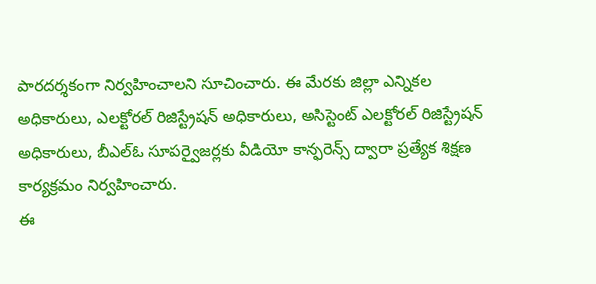పారదర్శకంగా నిర్వహించాలని సూచించారు. ఈ మేరకు జిల్లా ఎన్నికల అధికారులు, ఎలక్టోరల్ రిజిస్ట్రేషన్ అధికారులు, అసిస్టెంట్ ఎలక్టోరల్ రిజిస్ట్రేషన్ అధికారులు, బీఎల్ఓ సూపర్వైజర్లకు వీడియో కాన్ఫరెన్స్ ద్వారా ప్రత్యేక శిక్షణ కార్యక్రమం నిర్వహించారు.
ఈ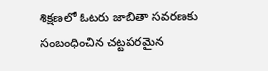శిక్షణలో ఓటరు జాబితా సవరణకు సంబంధించిన చట్టపరమైన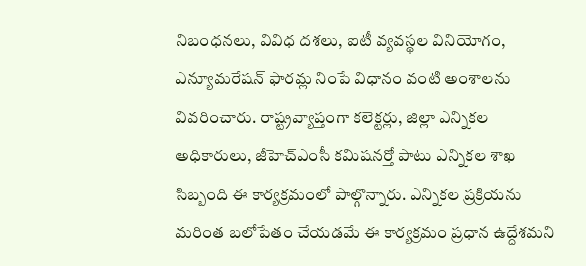నిబంధనలు, వివిధ దశలు, ఐటీ వ్యవస్థల వినియోగం, ఎన్యూమరేషన్ ఫారమ్ల నింపే విధానం వంటి అంశాలను వివరించారు. రాష్ట్రవ్యాప్తంగా కలెక్టర్లు, జిల్లా ఎన్నికల అధికారులు, జీహెచ్ఎంసీ కమిషనర్తో పాటు ఎన్నికల శాఖ సిబ్బంది ఈ కార్యక్రమంలో పాల్గొన్నారు. ఎన్నికల ప్రక్రియను మరింత బలోపేతం చేయడమే ఈ కార్యక్రమం ప్రధాన ఉద్దేశమని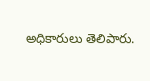అధికారులు తెలిపారు.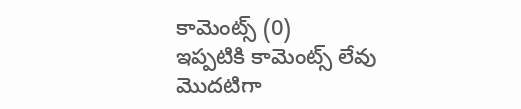కామెంట్స్ (0)
ఇప్పటికి కామెంట్స్ లేవు
మొదటిగా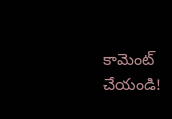కామెంట్ చేయండి!